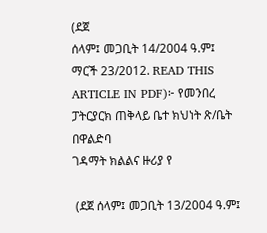(ደጀ
ሰላም፤ መጋቢት 14/2004 ዓ.ም፤ ማርች 23/2012. READ THIS ARTICLE IN PDF)፦ የመንበረ ፓትርያርክ ጠቅላይ ቤተ ክህነት ጽ/ቤት በዋልድባ
ገዳማት ክልልና ዙሪያ የ

 (ደጀ ሰላም፤ መጋቢት 13/2004 ዓ.ም፤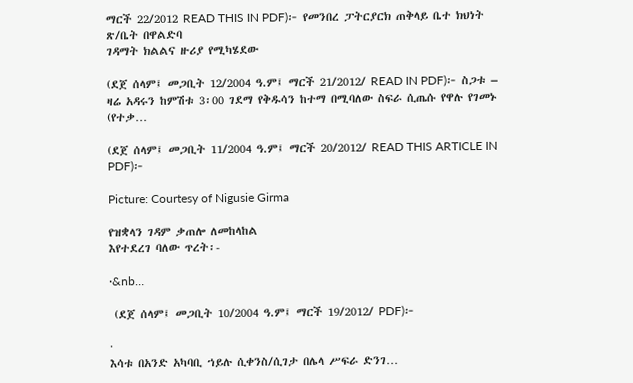ማርች 22/2012 READ THIS IN PDF)፦ የመንበረ ፓትርያርክ ጠቅላይ ቤተ ክህነት ጽ/ቤት በዋልድባ
ገዳማት ክልልና ዙሪያ የሚካሄደው

(ደጀ ሰላም፤ መጋቢት 12/2004 ዓ.ም፤ ማርች 21/2012/ READ IN PDF)፦ ስጋቱ – ዛሬ አዳሩን ከምሽቱ 3፡00 ገደማ የቅዱሳን ከተማ በሚባለው ስፍራ ሲጤሱ የዋሉ የገመኑ (የተቃ…

(ደጀ ሰላም፤ መጋቢት 11/2004 ዓ.ም፤ ማርች 20/2012/ READ THIS ARTICLE IN PDF)፦

Picture: Courtesy of Nigusie Girma

የዝቋላን ገዳም ቃጠሎ ለመከላከል
እየተደረገ ባለው ጥረት፡-

·&nb…

 (ደጀ ሰላም፤ መጋቢት 10/2004 ዓ.ም፤ ማርች 19/2012/ PDF)፦

·
እሳቱ በአንድ አካባቢ ኀይሉ ሲቀንስ/ሲገታ በሌላ ሥፍራ ድንገ…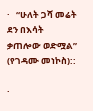·   “ሁለት ጋሻ መሬት ደን በእሳት ቃጠሎው ወድሟል” (የገዳሙ መነኮስ)::

·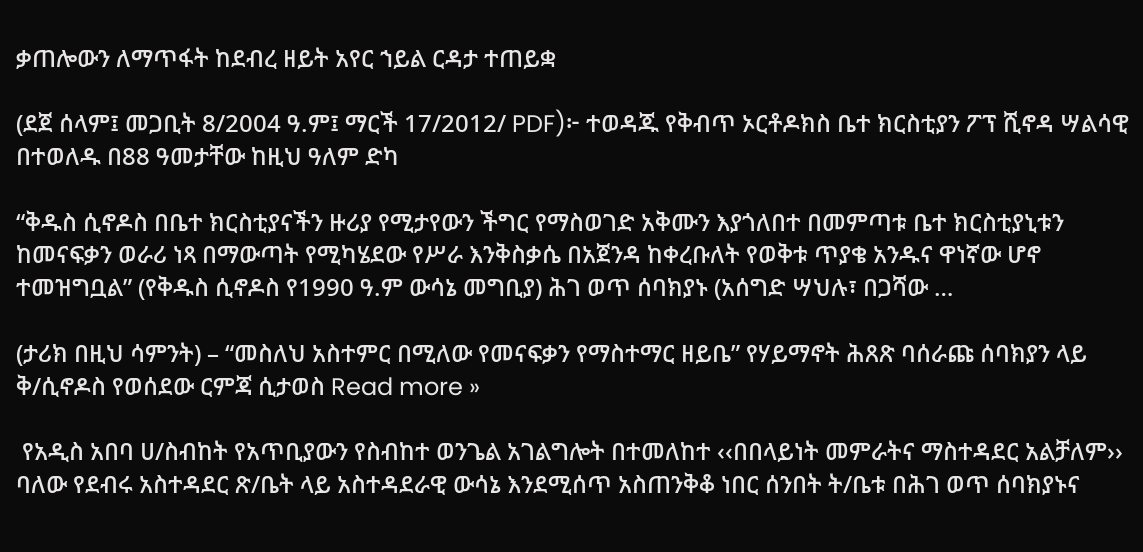ቃጠሎውን ለማጥፋት ከደብረ ዘይት አየር ኀይል ርዳታ ተጠይቋ

(ደጀ ሰላም፤ መጋቢት 8/2004 ዓ.ም፤ ማርች 17/2012/ PDF)፦ ተወዳጁ የቅብጥ ኦርቶዶክስ ቤተ ክርስቲያን ፖፕ ሺኖዳ ሣልሳዊ በተወለዱ በ88 ዓመታቸው ከዚህ ዓለም ድካ

“ቅዱስ ሲኖዶስ በቤተ ክርስቲያናችን ዙሪያ የሚታየውን ችግር የማስወገድ አቅሙን እያጎለበተ በመምጣቱ ቤተ ክርስቲያኒቱን ከመናፍቃን ወራሪ ነጻ በማውጣት የሚካሄደው የሥራ እንቅስቃሴ በአጀንዳ ከቀረቡለት የወቅቱ ጥያቄ አንዱና ዋነኛው ሆኖ ተመዝግቧል” (የቅዱስ ሲኖዶስ የ1990 ዓ.ም ውሳኔ መግቢያ) ሕገ ወጥ ሰባክያኑ (አሰግድ ሣህሉ፣ በጋሻው …

(ታሪክ በዚህ ሳምንት) – “መስለህ አስተምር በሚለው የመናፍቃን የማስተማር ዘይቤ” የሃይማኖት ሕጸጽ ባሰራጩ ሰባክያን ላይ ቅ/ሲኖዶስ የወሰደው ርምጃ ሲታወስ Read more »

 የአዲስ አበባ ሀ/ስብከት የአጥቢያውን የስብከተ ወንጌል አገልግሎት በተመለከተ ‹‹በበላይነት መምራትና ማስተዳደር አልቻለም›› ባለው የደብሩ አስተዳደር ጽ/ቤት ላይ አስተዳደራዊ ውሳኔ እንደሚሰጥ አስጠንቅቆ ነበር ሰንበት ት/ቤቱ በሕገ ወጥ ሰባክያኑና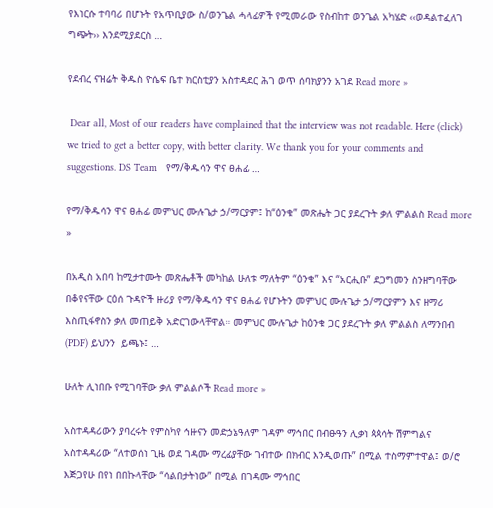የእነርሱ ተባባሪ በሆኑት የአጥቢያው ስ/ወንጌል ሓላፊዎች የሚመራው የስብከተ ወንጌል አካሄድ ‹‹ወዳልተፈለገ ግጭት›› እንደሚያደርስ …

የደብረ ናዝሬት ቅዱስ ዮሴፍ ቤተ ክርስቲያን አስተዳደር ሕገ ወጥ ሰባክያንን አገደ Read more »

 Dear all, Most of our readers have complained that the interview was not readable. Here (click) we tried to get a better copy, with better clarity. We thank you for your comments and suggestions. DS Team   የማ/ቅዱሳን ዋና ፀሐፊ …

የማ/ቅዱሳን ዋና ፀሐፊ መምህር ሙሉጌታ ኃ/ማርያም፤ ከ“ዕንቁ” መጽሔት ጋር ያደረጉት ቃለ ምልልስ Read more »

በአዲስ አበባ ከሚታተሙት መጽሔቶች መካከል ሁለቱ ማለትም “ዕንቁ” እና “አርሒቡ” ደጋግመን ስንዘግባቸው በቆየናቸው ርዕሰ ጉዳዮች ዙሪያ የማ/ቅዱሳን ዋና ፀሐፊ የሆኑትን መምህር ሙሉጌታ ኃ/ማርያምን እና ዘማሪ እስጢፋኖስን ቃለ መጠይቅ አድርገውላቸዋል። መምህር ሙሉጌታ ከዕንቁ ጋር ያደረጉት ቃለ ምልልስ ለማንበብ (PDF) ይህንን  ይጫኑ፤ …

ሁለት ሊነበቡ የሚገባቸው ቃለ ምልልሶች Read more »

አስተዳዳሪውን ያባረሩት የምስካየ ኅዙናን መድኃኔዓለም ገዳም ማኅበር በብፁዓን ሊቃነ ጳጳሳት ሽምግልና አስተዳዳሪው “ለተወሰነ ጊዜ ወደ ገዳሙ ማረፊያቸው ገብተው በክብር እንዲወጡ” በሚል ተስማምተዋል፤ ወ/ሮ እጅጋየሁ በየነ በበኩላቸው “ሳልበታትነው” በሚል በገዳሙ ማኅበር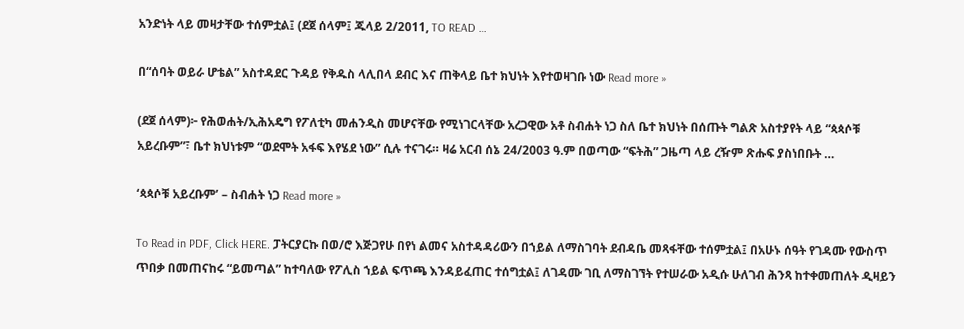አንድነት ላይ መዛታቸው ተሰምቷል፤ (ደጀ ሰላም፤ ጁላይ 2/2011, TO READ …

በ“ሰባት ወይራ ሆቴል” አስተዳደር ጉዳይ የቅዱስ ላሊበላ ደብር እና ጠቅላይ ቤተ ክህነት እየተወዛገቡ ነው Read more »

(ደጀ ሰላም)፦ የሕወሐት/ኢሕአዴግ የፖለቲካ መሐንዲስ መሆናቸው የሚነገርላቸው አረጋዊው አቶ ስብሐት ነጋ ስለ ቤተ ክህነት በሰጡት ግልጽ አስተያየት ላይ “ጳጳሶቹ አይረቡም”፣ ቤተ ክህነቱም “ወደሞት አፋፍ እየሄደ ነው” ሲሉ ተናገሩ። ዛሬ አርብ ሰኔ 24/2003 ዓ.ም በወጣው “ፍትሕ” ጋዜጣ ላይ ረዥም ጽሑፍ ያስነበቡት …

‘ጳጳሶቹ አይረቡም’ – ስብሐት ነጋ Read more »

To Read in PDF, Click HERE. ፓትርያርኩ በወ/ሮ እጅጋየሁ በየነ ልመና አስተዳዳሪውን በኀይል ለማስገባት ደብዳቤ መጻፋቸው ተሰምቷል፤ በአሁኑ ሰዓት የገዳሙ የውስጥ ጥበቃ በመጠናከሩ “ይመጣል” ከተባለው የፖሊስ ኀይል ፍጥጫ እንዳይፈጠር ተሰግቷል፤ ለገዳሙ ገቢ ለማስገኘት የተሠራው አዲሱ ሁለገብ ሕንጻ ከተቀመጠለት ዲዛይን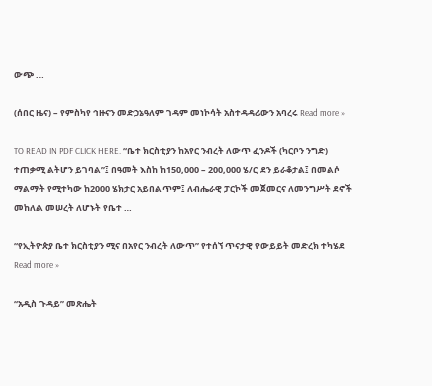ውጭ …

(ሰበር ዜና) – የምስካየ ኅዙናን መድኃኔዓለም ገዳም መነኮሳት አስተዳዳሪውን አባረሩ Read more »

TO READ IN PDF CLICK HERE. “ቤተ ክርስቲያን ከአየር ንብረት ለውጥ ፈንዶች (ካርቦን ንግድ) ተጠቃሚ ልትሆን ይገባል”፤ በዓመት እስከ ከ150,000 – 200,000 ሄ/ር ደን ይራቆታል፤ በመልሶ ማልማት የሚተካው ከ2000 ሄክታር አይበልጥም፤ ለብሔራዊ ፓርኮች መጀመርና ለመንግሥት ደኖች መከለል መሠረት ለሆኑት የቤተ …

“የኢትዮጵያ ቤተ ክርስቲያን ሚና በአየር ንብረት ለውጥ” የተሰኘ ጥናታዊ የውይይት መድረክ ተካሄደ Read more »

“አዲስ ጉዳይ” መጽሔት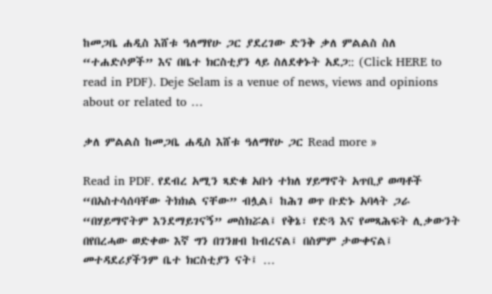ከመጋቤ ሐዲስ እሸቱ ዓለማየሁ ጋር ያደረገው ድንቅ ቃለ ምልልስ ስለ “ተሐድሶዎች” እና በቤተ ክርስቲያን ላይ ስለደቀኑት አደጋ:: (Click HERE to read in PDF). Deje Selam is a venue of news, views and opinions about or related to …

ቃለ ምልልስ ከመጋቤ ሐዲስ እሸቱ ዓለማየሁ ጋር Read more »

Read in PDF. የደብረ አሚን ጻድቁ አቡነ ተክለ ሃይማኖት አጥቢያ ወጣቶች “በአስተሳሰባቸው ትክክል ናቸው” ብሏል፤ ከሕገ ወጥ ቡድኑ አባላት ጋራ “በሃይማኖትም እንደማይገናኝ” መስክሯል፤ የቅኔ፣ የድጓ እና የመጻሕፍት ሊቃውንት በየበረሓው ወድቀው እኛ ግን በገንዘብ ከብረናል፤ በስምም ታውቀናል፤ መተዳደሪያችንም ቤተ ክርስቲያን ናት፤ …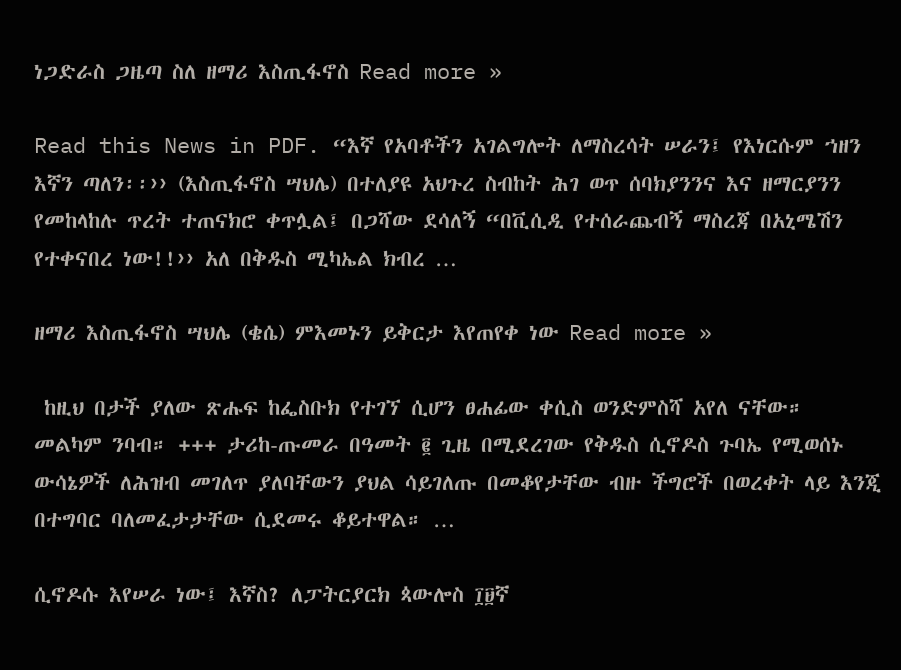ነጋድራስ ጋዜጣ ስለ ዘማሪ እስጢፋኖስ Read more »

Read this News in PDF. “እኛ የአባቶችን አገልግሎት ለማስረሳት ሠራን፤ የእነርሱም ኀዘን እኛን ጣለን፡፡›› (እስጢፋኖስ ሣህሌ) በተለያዩ አህጉረ ስብከት ሕገ ወጥ ሰባክያንንና እና ዘማርያንን የመከላከሉ ጥረት ተጠናክሮ ቀጥሏል፤ በጋሻው ደሳለኝ “በቪሲዲ የተሰራጨብኝ ማስረጃ በአኒሜሽን የተቀናበረ ነው!!›› አለ በቅዱስ ሚካኤል ክብረ …

ዘማሪ እስጢፋኖስ ሣህሌ (ቄሴ) ምእመኑን ይቅርታ እየጠየቀ ነው Read more »

 ከዚህ በታች ያለው ጽሑፍ ከፌስቡክ የተገኘ ሲሆን ፀሐፊው ቀሲስ ወንድምስሻ አየለ ናቸው። መልካም ንባብ። +++ ታሪከ-ጡመራ በዓመት ፪ ጊዜ በሚደረገው የቅዱስ ሲኖዶስ ጉባኤ የሚወሰኑ ውሳኔዎች ለሕዝብ መገለጥ ያለባቸውን ያህል ሳይገለጡ በመቆየታቸው ብዙ ችግሮች በወረቀት ላይ እንጂ በተግባር ባለመፈታታቸው ሲደመሩ ቆይተዋል። …

ሲኖዶሱ እየሠራ ነው፤ እኛስ? ለፓትርያርክ ጳውሎስ ፲፱ኛ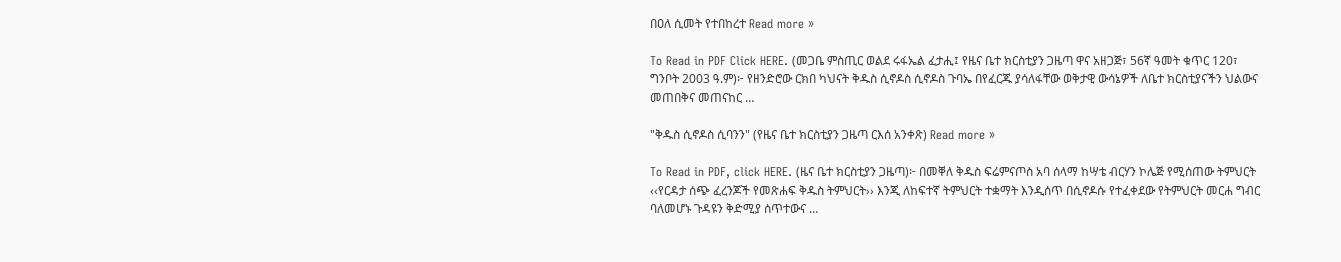በዐለ ሲመት የተበከረተ Read more »

To Read in PDF Click HERE. (መጋቤ ምስጢር ወልደ ሩፋኤል ፈታሒ፤ የዜና ቤተ ክርስቲያን ጋዜጣ ዋና አዘጋጅ፣ 56ኛ ዓመት ቁጥር 120፣ ግንቦት 2003 ዓ.ም)፦ የዘንድሮው ርክበ ካህናት ቅዱስ ሲኖዶስ ሲኖዶስ ጉባኤ በየፈርጁ ያሳለፋቸው ወቅታዊ ውሳኔዎች ለቤተ ክርስቲያናችን ህልውና መጠበቅና መጠናከር …

"ቅዱስ ሲኖዶስ ሲባንን" (የዜና ቤተ ክርስቲያን ጋዜጣ ርእሰ አንቀጽ) Read more »

To Read in PDF, click HERE. (ዜና ቤተ ክርስቲያን ጋዜጣ)፦ በመቐለ ቅዱስ ፍሬምናጦስ አባ ሰላማ ከሣቴ ብርሃን ኮሌጅ የሚሰጠው ትምህርት ‹‹የርዳታ ሰጭ ፈረንጆች የመጽሐፍ ቅዱስ ትምህርት›› እንጂ ለከፍተኛ ትምህርት ተቋማት እንዲሰጥ በሲኖዶሱ የተፈቀደው የትምህርት መርሐ ግብር ባለመሆኑ ጉዳዩን ቅድሚያ ሰጥተውና …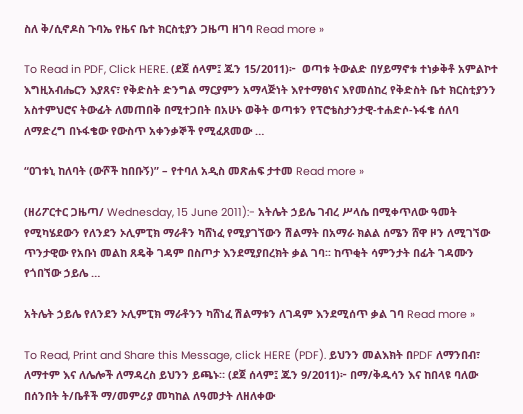ስለ ቅ/ሲኖዶስ ጉባኤ የዜና ቤተ ክርስቲያን ጋዜጣ ዘገባ Read more »

To Read in PDF, Click HERE. (ደጀ ሰላም፤ ጁን 15/2011)፦  ወጣቱ ትውልድ በሃይማኖቱ ተነቃቅቶ አምልኮተ እግዚአብሔርን እያጸና፣ የቅድስት ድንግል ማርያምን አማላጅነት እየተማፀነና እየመሰከረ የቅድስት ቤተ ክርስቲያንን አስተምህሮና ትውፊት ለመጠበቅ በሚተጋበት በአሁኑ ወቅት ወጣቱን የፕሮቴስታንታዊ-ተሐድሶ-ኑፋቄ ሰለባ ለማድረግ በኑፋቄው የውስጥ አቀንቃኞች የሚፈጸመው …

“ዐገቱኒ ከለባት (ውሾች ከበቡኝ)” – የተባለ አዲስ መጽሐፍ ታተመ Read more »

(ዘሪፖርተር ጋዜጣ/ Wednesday, 15 June 2011):- አትሌት ኃይሌ ገብረ ሥላሴ በሚቀጥለው ዓመት የሚካሄደውን የለንደን ኦሊምፒክ ማራቶን ካሸነፈ የሚያገኘውን ሽልማት በአማራ ክልል ሰሜን ሸዋ ዞን ለሚገኘው ጥንታዊው የአቡነ መልከ ጸዴቅ ገዳም በስጦታ እንደሚያበረክት ቃል ገባ፡፡ ከጥቂት ሳምንታት በፊት ገዳሙን የጎበኘው ኃይሌ …

አትሌት ኃይሌ የለንደን ኦሊምፒክ ማራቶንን ካሸነፈ ሽልማቱን ለገዳም እንደሚሰጥ ቃል ገባ Read more »

To Read, Print and Share this Message, click HERE (PDF). ይህንን መልእክት በPDF ለማንበብ፣ ለማተም እና ለሌሎች ለማዳረስ ይህንን ይጫኑ። (ደጀ ሰላም፤ ጁን 9/2011)፦ በማ/ቅዱሳን እና ከበላዩ ባለው በሰንበት ት/ቤቶች ማ/መምሪያ መካከል ለዓመታት ለዘለቀው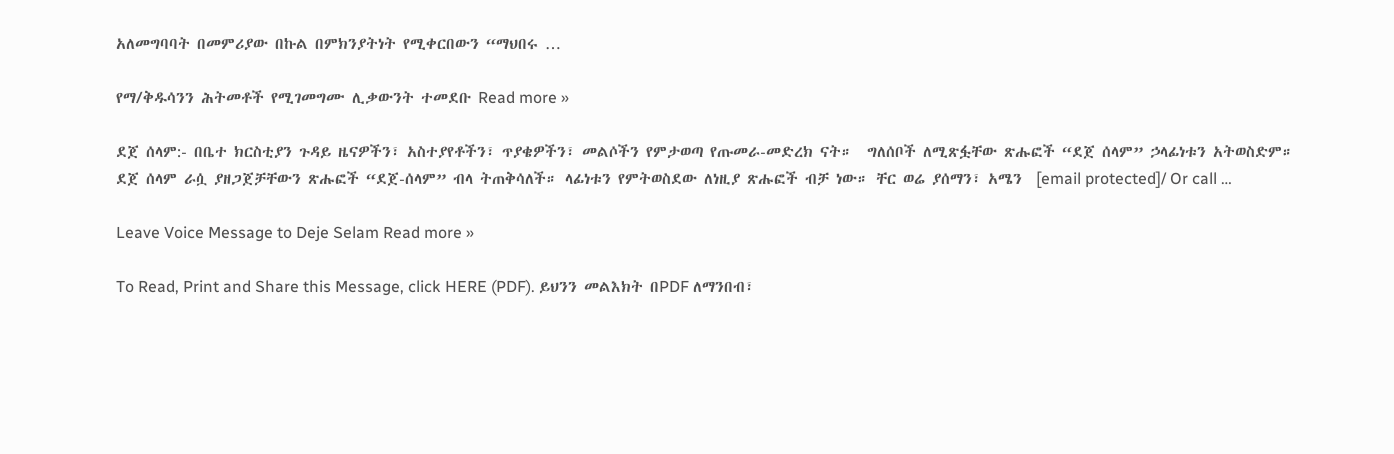አለመግባባት በመምሪያው በኩል በምክንያትነት የሚቀርበውን “ማህበሩ …

የማ/ቅዱሳንን ሕትመቶች የሚገመግሙ ሊቃውንት ተመደቡ Read more »

ደጀ ሰላም:- በቤተ ክርስቲያን ጉዳይ ዜናዎችን፣ አስተያየቶችን፣ ጥያቄዎችን፣ መልሶችን የምታወጣ የጡመራ-መድረክ ናት።  ግለሰቦች ለሚጽፏቸው ጽሑፎች “ደጀ ሰላም” ኃላፊነቱን አትወስድም። ደጀ ሰላም ራሷ ያዘጋጀቻቸውን ጽሑፎች “ደጀ-ሰላም” ብላ ትጠቅሳለች። ላፊነቱን የምትወስደው ለነዚያ ጽሑፎች ብቻ ነው። ቸር ወሬ ያሰማን፣ አሜን  [email protected]/ Or call …

Leave Voice Message to Deje Selam Read more »

To Read, Print and Share this Message, click HERE (PDF). ይህንን መልእክት በPDF ለማንበብ፣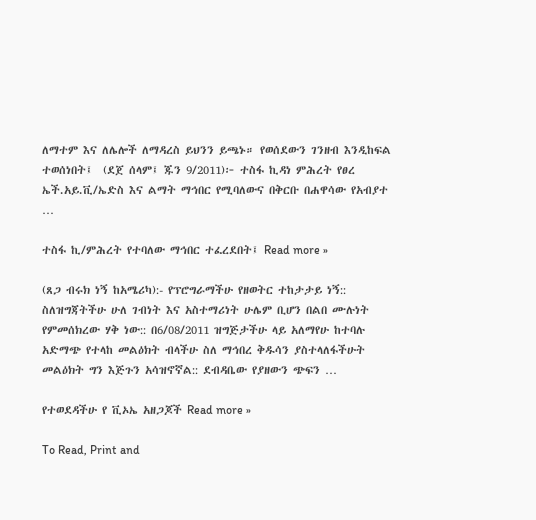ለማተም እና ለሌሎች ለማዳረስ ይህንን ይጫኑ። የወሰደውን ገንዘብ እንዲከፍል ተወሰነበት፤  (ደጀ ሰላም፤ ጁን 9/2011)፦ ተስፋ ኪዳነ ምሕረት የፀረ ኤች.አይ.ቪ/ኤድስ እና ልማት ማኅበር የሚባለውና በቅርቡ በሐዋሳው የአብያተ …

ተስፋ ኪ/ምሕረት የተባለው ማኅበር ተፈረደበት፤ Read more »

(ጸጋ ብሩክ ነኝ ከአሜሪካ):- የፕሮግራማችሁ የዘወትር ተከታታይ ነኝ:: ስለዝግጃትችሁ ሁለ ገብነት እና አስተማሪነት ሁሌም ቢሆን በልበ ሙሉነት የምመሰክረው ሃቅ ነው:: በ6/08/2011 ዝግጅታችሁ ላይ አለማየሁ ከተባሉ አድማጭ የተላከ መልዕክት ብላችሁ ስለ ማኅበረ ቅዱሳን ያስተላለፋችሁት መልዕክት ግን እጅጉን አሳዝኖኛል:: ደብዳቤው የያዘውን ጭፍን …

የተወደዳችሁ የ ቪኦኤ አዘጋጆች Read more »

To Read, Print and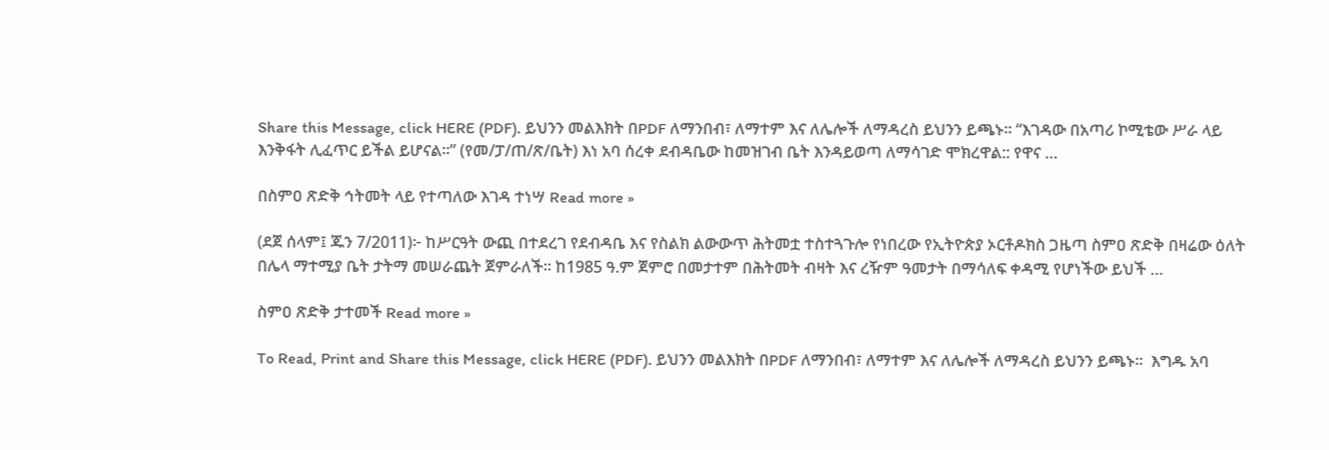Share this Message, click HERE (PDF). ይህንን መልእክት በPDF ለማንበብ፣ ለማተም እና ለሌሎች ለማዳረስ ይህንን ይጫኑ። “እገዳው በአጣሪ ኮሚቴው ሥራ ላይ እንቅፋት ሊፈጥር ይችል ይሆናል፡፡” (የመ/ፓ/ጠ/ጽ/ቤት) እነ አባ ሰረቀ ደብዳቤው ከመዝገብ ቤት እንዳይወጣ ለማሳገድ ሞክረዋል:: የዋና …

በስምዐ ጽድቅ ኅትመት ላይ የተጣለው እገዳ ተነሣ Read more »

(ደጀ ሰላም፤ ጁን 7/2011)፦ ከሥርዓት ውጪ በተደረገ የደብዳቤ እና የስልክ ልውውጥ ሕትመቷ ተስተጓጉሎ የነበረው የኢትዮጵያ ኦርቶዶክስ ጋዜጣ ስምዐ ጽድቅ በዛሬው ዕለት በሌላ ማተሚያ ቤት ታትማ መሠራጨት ጀምራለች። ከ1985 ዓ.ም ጀምሮ በመታተም በሕትመት ብዛት እና ረዥም ዓመታት በማሳለፍ ቀዳሚ የሆነችው ይህች …

ስምዐ ጽድቅ ታተመች Read more »

To Read, Print and Share this Message, click HERE (PDF). ይህንን መልእክት በPDF ለማንበብ፣ ለማተም እና ለሌሎች ለማዳረስ ይህንን ይጫኑ።  እግዱ አባ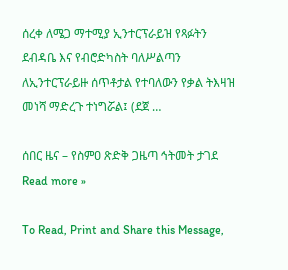ሰረቀ ለሜጋ ማተሚያ ኢንተርፕራይዝ የጻፉትን ደብዳቤ እና የብሮድካስት ባለሥልጣን ለኢንተርፕራይዙ ሰጥቶታል የተባለውን የቃል ትእዛዝ መነሻ ማድረጉ ተነግሯል፤ (ደጀ …

ሰበር ዜና – የስምዐ ጽድቅ ጋዜጣ ኅትመት ታገደ Read more »

To Read, Print and Share this Message,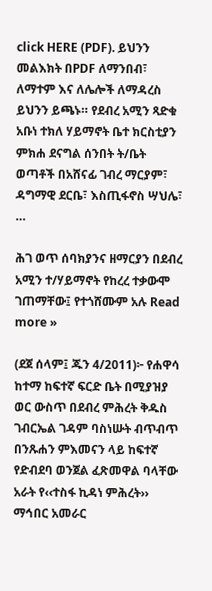click HERE (PDF). ይህንን መልእክት በPDF ለማንበብ፣ ለማተም እና ለሌሎች ለማዳረስ ይህንን ይጫኑ። የደብረ አሚን ጻድቁ አቡነ ተክለ ሃይማኖት ቤተ ክርስቲያን ምክሐ ደናግል ሰንበት ት/ቤት ወጣቶች በአሸናፊ ገብረ ማርያም፣ ዳግማዊ ደርቤ፣ እስጢፋኖስ ሣህሌ፣ …

ሕገ ወጥ ሰባክያንና ዘማርያን በደብረ አሚን ተ/ሃይማኖት የከረረ ተቃውሞ ገጠማቸው፤ የተጎሸሙም አሉ Read more »

(ደጀ ሰላም፤ ጁን 4/2011)፦ የሐዋሳ ከተማ ከፍተኛ ፍርድ ቤት በሚያዝያ ወር ውስጥ በደብረ ምሕረት ቅዱስ ገብርኤል ገዳም ባስነሡት ብጥብጥ በንጹሐን ምእመናን ላይ ከፍተኛ የድብደባ ወንጀል ፈጽመዋል ባላቸው አራት የ‹‹ተስፋ ኪዳነ ምሕረት›› ማኅበር አመራር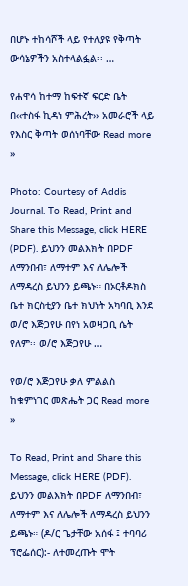በሆኑ ተከሳሾች ላይ የተለያዩ የቅጣት ውሳኔዎችን አስተላልፏል፡፡ …

የሐዋሳ ከተማ ከፍተኛ ፍርድ ቤት በ‹‹ተስፋ ኪዳነ ምሕረት›› አመራሮች ላይ የእስር ቅጣት ወሰነባቸው Read more »

Photo: Courtesy of Addis Journal. To Read, Print and Share this Message, click HERE (PDF). ይህንን መልእክት በPDF ለማንበብ፣ ለማተም እና ለሌሎች ለማዳረስ ይህንን ይጫኑ። በኦርቶዶክስ ቤተ ክርስቲያን ቤተ ክህነት አካባቢ እንደ ወ/ሮ እጅጋየሁ በየነ አወዛጋቢ ሴት የለም፡፡ ወ/ሮ እጅጋየሁ …

የወ/ሮ እጅጋየሁ ቃለ ምልልስ ከቁምነገር መጽሔት ጋር Read more »

To Read, Print and Share this Message, click HERE (PDF). ይህንን መልእክት በPDF ለማንበብ፣ ለማተም እና ለሌሎች ለማዳረስ ይህንን ይጫኑ። (ዶ/ር ጌታቸው አሰፋ ፤ ተባባሪ ፕሮፌሰር):- ለተመረጡት ሞት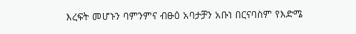እረፍት መሆኑን ባምንምና ብፁዕ አባታቻን አቡነ በርናባስም የእድሜ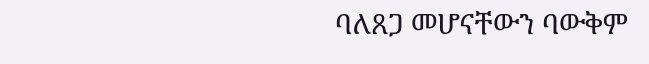ባለጸጋ መሆናቸውን ባውቅም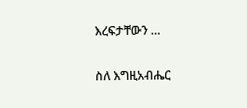እረፍታቸውን …

ስለ እግዚአብሔር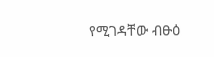የሚገዳቸው ብፁዕ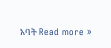አባት Read more »